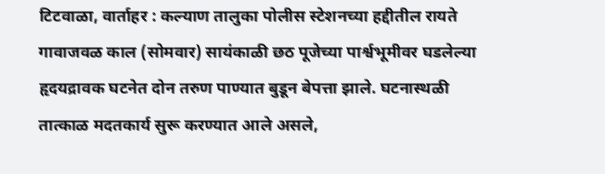टिटवाळा, वार्ताहर : कल्याण तालुका पोलीस स्टेशनच्या हद्दीतील रायते गावाजवळ काल (सोमवार) सायंकाळी छठ पूजेच्या पार्श्वभूमीवर घडलेल्या हृदयद्रावक घटनेत दोन तरुण पाण्यात बुडून बेपत्ता झाले. घटनास्थळी तात्काळ मदतकार्य सुरू करण्यात आले असले,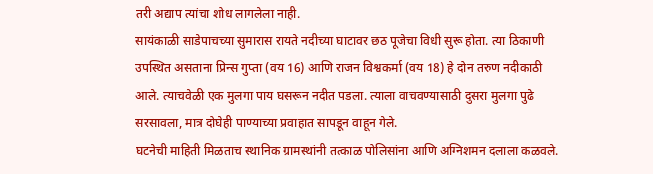तरी अद्याप त्यांचा शोध लागलेला नाही.
सायंकाळी साडेपाचच्या सुमारास रायते नदीच्या घाटावर छठ पूजेचा विधी सुरू होता. त्या ठिकाणी उपस्थित असताना प्रिन्स गुप्ता (वय 16) आणि राजन विश्वकर्मा (वय 18) हे दोन तरुण नदीकाठी आले. त्याचवेळी एक मुलगा पाय घसरून नदीत पडला. त्याला वाचवण्यासाठी दुसरा मुलगा पुढे सरसावला, मात्र दोघेही पाण्याच्या प्रवाहात सापडून वाहून गेले.
घटनेची माहिती मिळताच स्थानिक ग्रामस्थांनी तत्काळ पोलिसांना आणि अग्निशमन दलाला कळवले.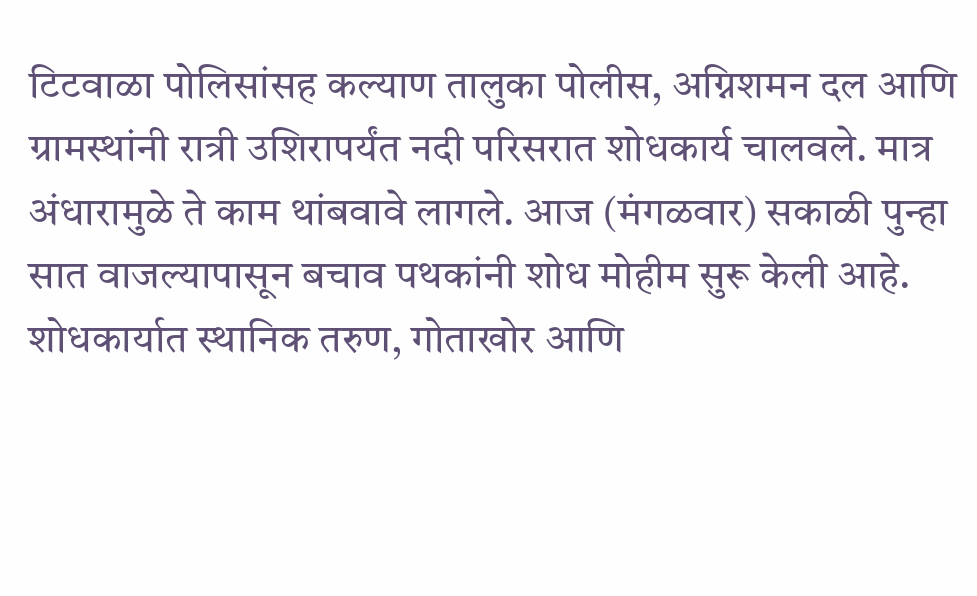टिटवाळा पोलिसांसह कल्याण तालुका पोलीस, अग्निशमन दल आणि ग्रामस्थांनी रात्री उशिरापर्यंत नदी परिसरात शोधकार्य चालवले. मात्र अंधारामुळे ते काम थांबवावे लागले. आज (मंगळवार) सकाळी पुन्हा सात वाजल्यापासून बचाव पथकांनी शोध मोहीम सुरू केली आहे. शोधकार्यात स्थानिक तरुण, गोताखोर आणि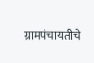ग्रामपंचायतीचे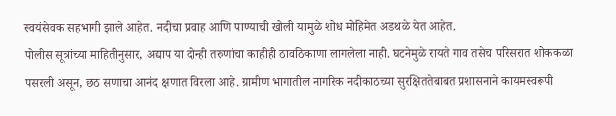स्वयंसेवक सहभागी झाले आहेत. नदीचा प्रवाह आणि पाण्याची खोली यामुळे शोध मोहिमेत अडथळे येत आहेत.
पोलीस सूत्रांच्या माहितीनुसार, अद्याप या दोन्ही तरुणांचा काहीही ठावठिकाणा लागलेला नाही. घटनेमुळे रायते गाव तसेच परिसरात शोककळा पसरली असून, छठ सणाचा आनंद क्षणात विरला आहे. ग्रामीण भागातील नागरिक नदीकाठच्या सुरक्षिततेबाबत प्रशासनाने कायमस्वरूपी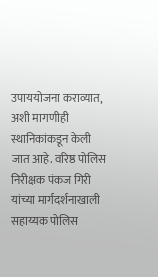उपाययोजना कराव्यात, अशी मागणीही स्थानिकांकडून केली जात आहे. वरिष्ठ पोलिस निरीक्षक पंकज गिरी यांच्या मार्गदर्शनाखाली सहाय्यक पोलिस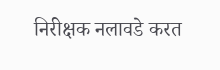निरीक्षक नलावडे करत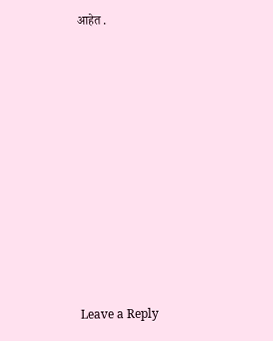आहेत .














Leave a Reply